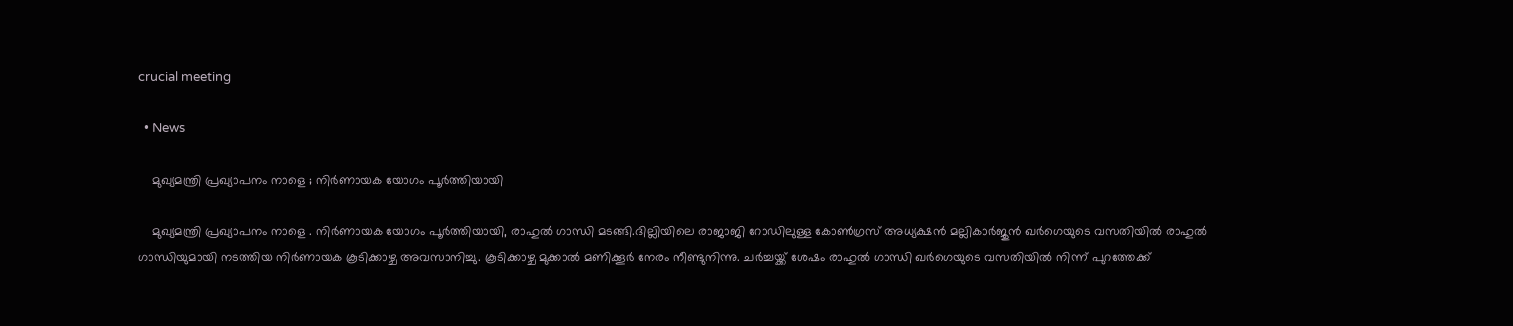crucial meeting

  • News

    മുഖ്യമന്ത്രി പ്രഖ്യാപനം നാളെ ; നിർണായക യോഗം പൂർത്തിയായി

    മുഖ്യമന്ത്രി പ്രഖ്യാപനം നാളെ . നിർണായക യോഗം പൂർത്തിയായി, രാഹുൽ ഗാന്ധി മടങ്ങി.ദില്ലിയിലെ രാജാജി റോഡിലുള്ള കോൺഗ്രസ് അധ്യക്ഷൻ മല്ലികാർജുൻ ഖർഗെയുടെ വസതിയിൽ രാഹുൽ ഗാന്ധിയുമായി നടത്തിയ നിര്‍ണായക കൂടിക്കാഴ്ച അവസാനിച്ചു. കൂടിക്കാഴ്ച മുക്കാല്‍ മണിക്കൂര്‍ നേരം നീണ്ടുനിന്നു. ചര്‍ച്ചയ്ക്ക് ശേഷം രാഹുൽ ഗാന്ധി ഖർഗെയുടെ വസതിയിൽ നിന്ന് പുറത്തേക്ക്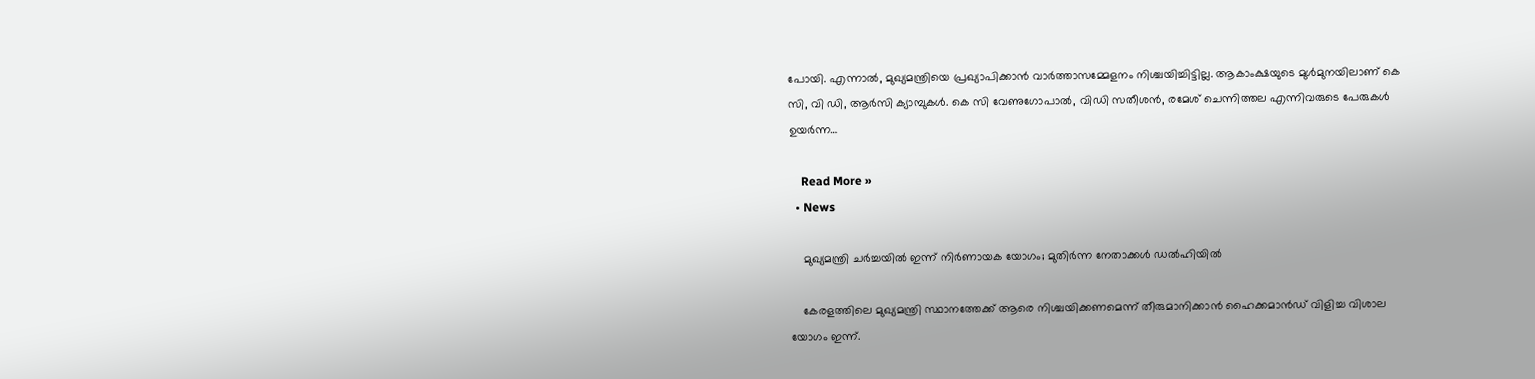പോയി. എന്നാല്‍, മുഖ്യമന്ത്രിയെ പ്രഖ്യാപിക്കാന്‍ വാര്‍ത്താസമ്മേളനം നിശ്ചയിച്ചിട്ടില്ല. ആകാംക്ഷയുടെ മുൾമുനയിലാണ് കെ സി, വി ഡി, ആർസി ക്യാമ്പുകൾ. കെ സി വേണുഗോപാൽ, വിഡി സതീശൻ, രമേശ് ചെന്നിത്തല എന്നിവരുടെ പേരുകള്‍ ഉയര്‍ന്ന…

    Read More »
  • News

    മുഖ്യമന്ത്രി ചർച്ചയിൽ ഇന്ന് നിർണായക യോഗം; മുതിർന്ന നേതാക്കൾ ഡൽഹിയിൽ

    കേരളത്തിലെ മുഖ്യമന്ത്രി സ്ഥാനത്തേക്ക് ആരെ നിശ്ചയിക്കണമെന്ന് തീരുമാനിക്കാന്‍ ഹൈക്കമാന്‍ഡ് വിളിച്ച വിശാല യോഗം ഇന്ന്.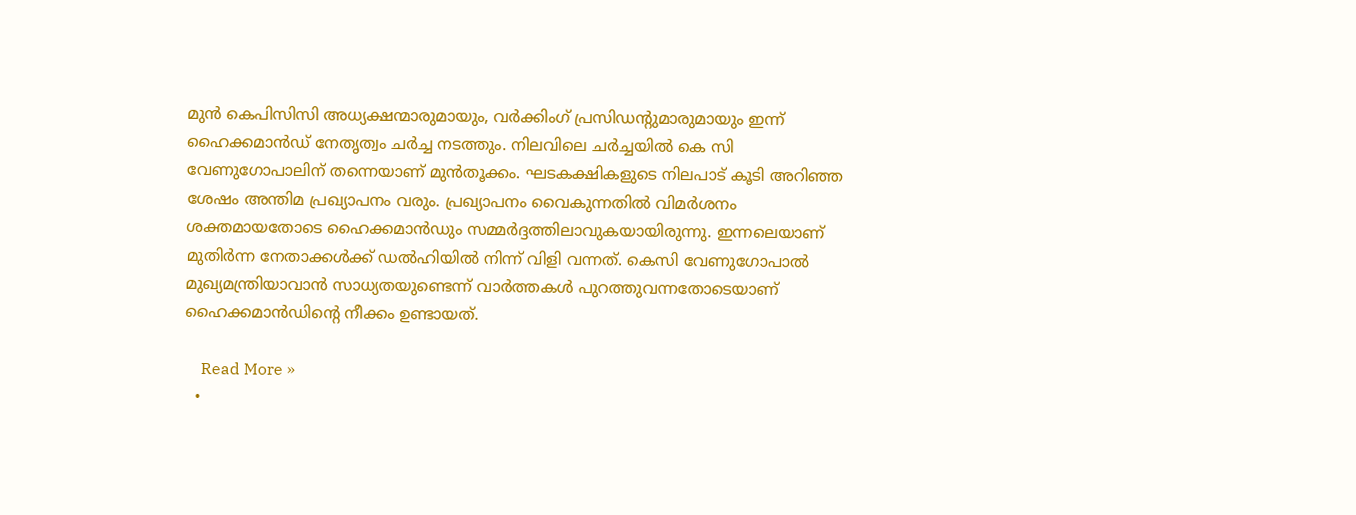മുന്‍ കെപിസിസി അധ്യക്ഷന്മാരുമായും, വര്‍ക്കിംഗ് പ്രസിഡന്‍റുമാരുമായും ഇന്ന് ഹൈക്കമാന്‍ഡ് നേതൃത്വം ചര്‍ച്ച നടത്തും. നിലവിലെ ചര്‍ച്ചയില്‍ കെ സി വേണുഗോപാലിന് തന്നെയാണ് മുന്‍തൂക്കം. ഘടകക്ഷികളുടെ നിലപാട് കൂടി അറിഞ്ഞ ശേഷം അന്തിമ പ്രഖ്യാപനം വരും. പ്രഖ്യാപനം വൈകുന്നതില്‍ വിമര്‍ശനം ശക്തമായതോടെ ഹൈക്കമാന്‍ഡും സമ്മര്‍ദ്ദത്തിലാവുകയായിരുന്നു. ഇന്നലെയാണ് മുതിർന്ന നേതാക്കൾക്ക് ഡൽഹിയിൽ നിന്ന് വിളി വന്നത്. കെസി വേണുഗോപാൽ മുഖ്യമന്ത്രിയാവാൻ സാധ്യതയുണ്ടെന്ന് വാർത്തകൾ പുറത്തുവന്നതോടെയാണ് ഹൈക്കമാൻഡിൻ്റെ നീക്കം ഉണ്ടായത്.

    Read More »
  •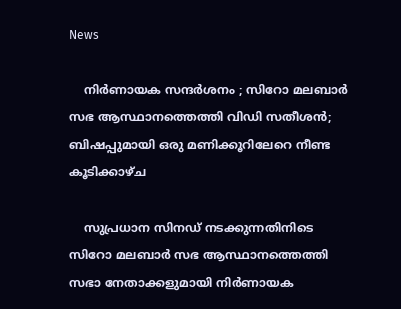News

    നിർണായക സന്ദർശനം ; സിറോ മലബാർ സഭ ആസ്ഥാനത്തെത്തി വിഡി സതീശൻ; ബിഷപ്പുമായി ഒരു മണിക്കൂറിലേറെ നീണ്ട കൂടിക്കാഴ്ച

    സുപ്രധാന സിനഡ് നടക്കുന്നതിനിടെ സിറോ മലബാർ സഭ ആസ്ഥാനത്തെത്തി സഭാ നേതാക്കളുമായി നിർണായക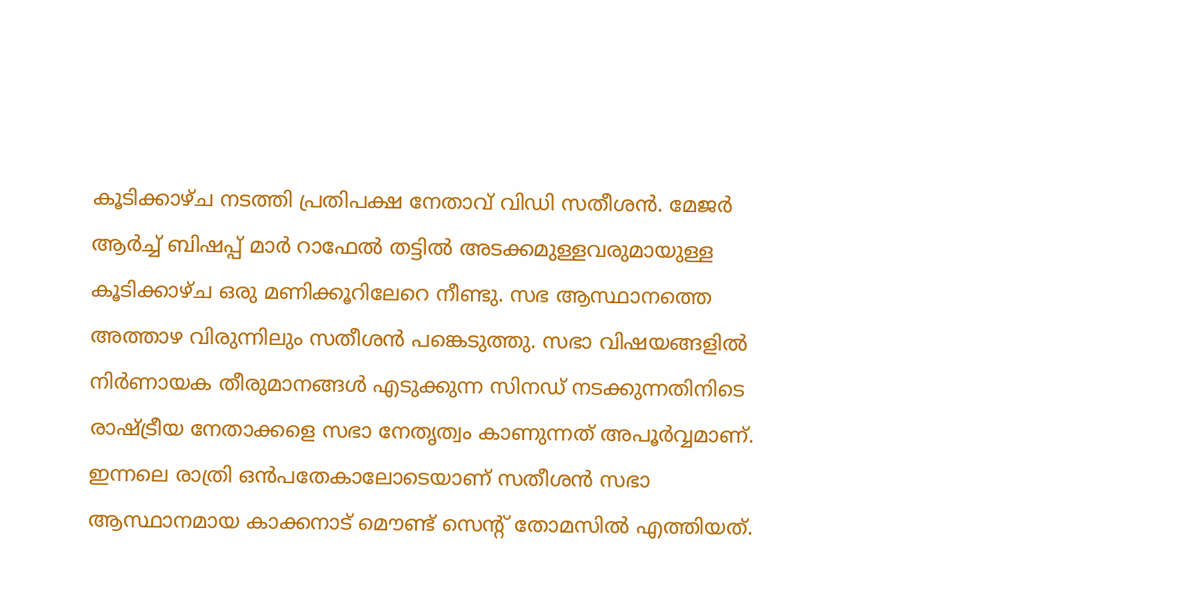കൂടിക്കാഴ്ച നടത്തി പ്രതിപക്ഷ നേതാവ് വിഡി സതീശൻ. മേജർ ആർച്ച് ബിഷപ്പ് മാർ റാഫേൽ തട്ടിൽ അടക്കമുള്ളവരുമായുള്ള കൂടിക്കാഴ്ച ഒരു മണിക്കൂറിലേറെ നീണ്ടു. സഭ ആസ്ഥാനത്തെ അത്താഴ വിരുന്നിലും സതീശൻ പങ്കെടുത്തു. സഭാ വിഷയങ്ങളിൽ നിർണായക തീരുമാനങ്ങൾ എടുക്കുന്ന സിനഡ് നടക്കുന്നതിനിടെ രാഷ്ട്രീയ നേതാക്കളെ സഭാ നേതൃത്വം കാണുന്നത് അപൂർവ്വമാണ്. ഇന്നലെ രാത്രി ഒൻപതേകാലോടെയാണ് സതീശൻ സഭാ ആസ്ഥാനമായ കാക്കനാട് മൌണ്ട് സെന്റ് തോമസിൽ എത്തിയത്.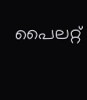പൈലറ്റ്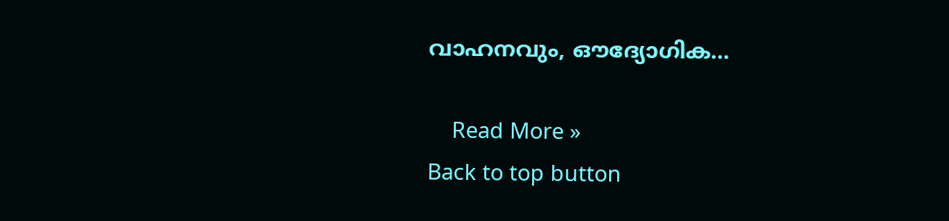വാഹനവും, ഔദ്യോഗിക…

    Read More »
Back to top button